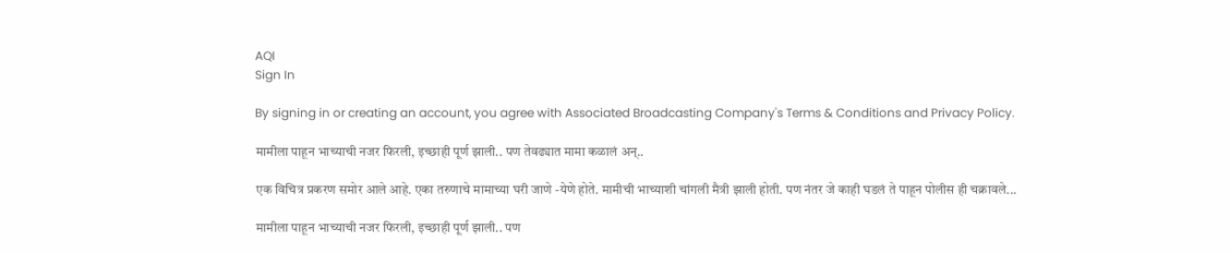AQI
Sign In

By signing in or creating an account, you agree with Associated Broadcasting Company's Terms & Conditions and Privacy Policy.

मामीला पाहून भाच्याची नजर फिरली, इच्छाही पूर्ण झाली.. पण तेवढ्यात मामा कळालं अन्..

एक विचित्र प्रकरण समोर आले आहे. एका तरुणाचे मामाच्या घरी जाणे -येणे होते. मामीची भाच्याशी चांगली मैत्री झाली होती. पण नंतर जे काही घडलं ते पाहून पोलीस ही चक्रावले...

मामीला पाहून भाच्याची नजर फिरली, इच्छाही पूर्ण झाली.. पण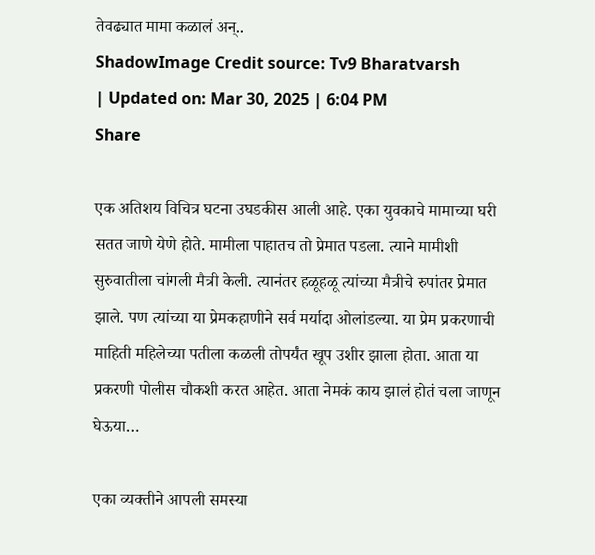तेवढ्यात मामा कळालं अन्..
ShadowImage Credit source: Tv9 Bharatvarsh
| Updated on: Mar 30, 2025 | 6:04 PM
Share

एक अतिशय विचित्र घटना उघडकीस आली आहे. एका युवकाचे मामाच्या घरी सतत जाणे येणे होते. मामीला पाहातच तो प्रेमात पडला. त्याने मामीशी सुरुवातीला चांगली मैत्री केली. त्यानंतर हळूहळू त्यांच्या मैत्रीचे रुपांतर प्रेमात झाले. पण त्यांच्या या प्रेमकहाणीने सर्व मर्यादा ओलांडल्या. या प्रेम प्रकरणाची माहिती महिलेच्या पतीला कळली तोपर्यंत खूप उशीर झाला होता. आता या प्रकरणी पोलीस चौकशी करत आहेत. आता नेमकं काय झालं होतं चला जाणून घेऊया…

एका व्यक्तीने आपली समस्या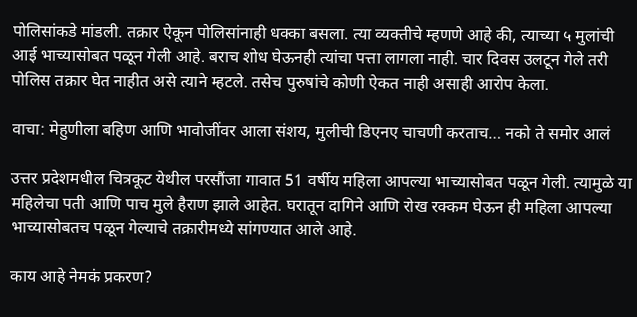पोलिसांकडे मांडली. तक्रार ऐकून पोलिसांनाही धक्का बसला. त्या व्यक्तीचे म्हणणे आहे की, त्याच्या ५ मुलांची आई भाच्यासोबत पळून गेली आहे. बराच शोध घेऊनही त्यांचा पत्ता लागला नाही. चार दिवस उलटून गेले तरी पोलिस तक्रार घेत नाहीत असे त्याने म्हटले. तसेच पुरुषांचे कोणी ऐकत नाही असाही आरोप केला.

वाचा: मेहुणीला बहिण आणि भावोजींवर आला संशय, मुलीची डिएनए चाचणी करताच… नको ते समोर आलं

उत्तर प्रदेशमधील चित्रकूट येथील परसौंजा गावात 51 वर्षीय महिला आपल्या भाच्यासोबत पळून गेली. त्यामुळे या महिलेचा पती आणि पाच मुले हैराण झाले आहेत. घरातून दागिने आणि रोख रक्कम घेऊन ही महिला आपल्या भाच्यासोबतच पळून गेल्याचे तक्रारीमध्ये सांगण्यात आले आहे.

काय आहे नेमकं प्रकरण?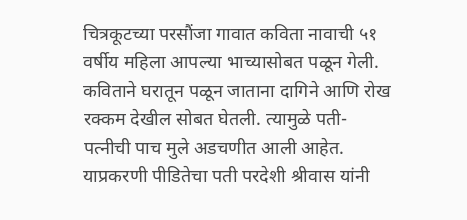चित्रकूटच्या परसौंजा गावात कविता नावाची ५१ वर्षीय महिला आपल्या भाच्यासोबत पळून गेली. कविताने घरातून पळून जाताना दागिने आणि रोख रक्कम देखील सोबत घेतली. त्यामुळे पती-पत्नीची पाच मुले अडचणीत आली आहेत. याप्रकरणी पीडितेचा पती परदेशी श्रीवास यांनी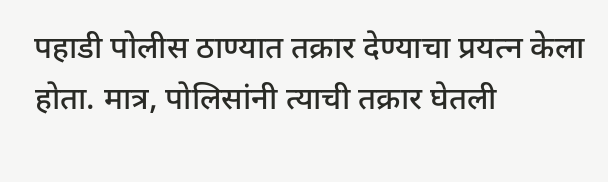पहाडी पोलीस ठाण्यात तक्रार देण्याचा प्रयत्न केला होता. मात्र, पोलिसांनी त्याची तक्रार घेतली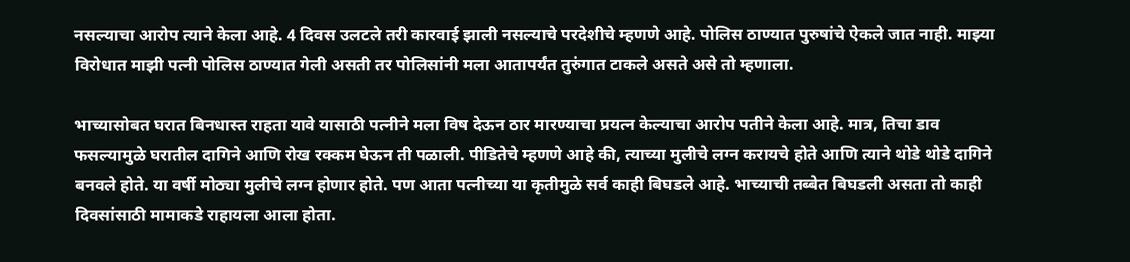नसल्याचा आरोप त्याने केला आहे. 4 दिवस उलटले तरी कारवाई झाली नसल्याचे परदेशीचे म्हणणे आहे. पोलिस ठाण्यात पुरुषांचे ऐकले जात नाही. माझ्या विरोधात माझी पत्नी पोलिस ठाण्यात गेली असती तर पोलिसांनी मला आतापर्यंत तुरुंगात टाकले असते असे तो म्हणाला.

भाच्यासोबत घरात बिनधास्त राहता यावे यासाठी पत्नीने मला विष देऊन ठार मारण्याचा प्रयत्न केल्याचा आरोप पतीने केला आहे. मात्र, तिचा डाव फसल्यामुळे घरातील दागिने आणि रोख रक्कम घेऊन ती पळाली. पीडितेचे म्हणणे आहे की, त्याच्या मुलीचे लग्न करायचे होते आणि त्याने थोडे थोडे दागिने बनवले होते. या वर्षी मोठ्या मुलीचे लग्न होणार होते. पण आता पत्नीच्या या कृतीमुळे सर्व काही बिघडले आहे. भाच्याची तब्बेत बिघडली असता तो काही दिवसांसाठी मामाकडे राहायला आला होता.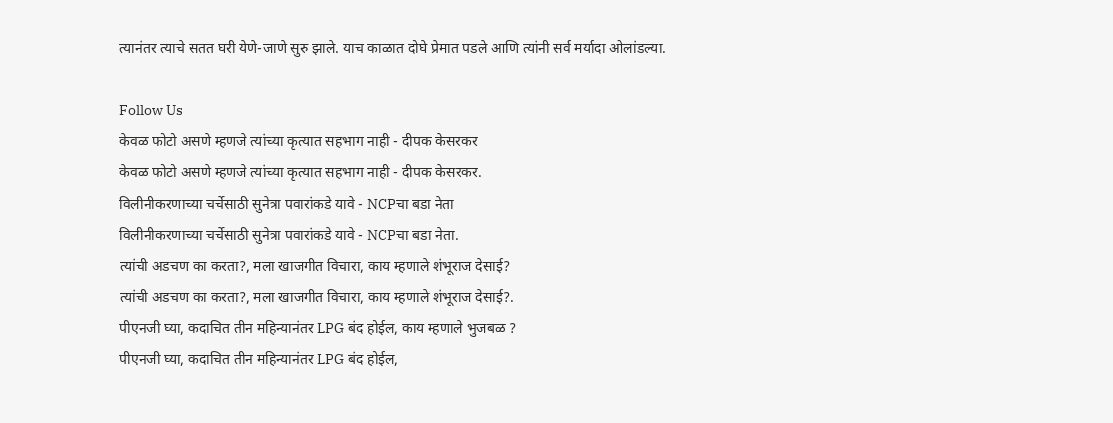त्यानंतर त्याचे सतत घरी येणे-जाणे सुरु झाले. याच काळात दोघे प्रेमात पडले आणि त्यांनी सर्व मर्यादा ओलांडल्या.

Follow Us
केवळ फोटो असणे म्हणजे त्यांच्या कृत्यात सहभाग नाही - दीपक केसरकर
केवळ फोटो असणे म्हणजे त्यांच्या कृत्यात सहभाग नाही - दीपक केसरकर.
विलीनीकरणाच्या चर्चेसाठी सुनेत्रा पवारांकडे यावे - NCPचा बडा नेता
विलीनीकरणाच्या चर्चेसाठी सुनेत्रा पवारांकडे यावे - NCPचा बडा नेता.
त्यांची अडचण का करता?, मला खाजगीत विचारा, काय म्हणाले शंभूराज देसाई?
त्यांची अडचण का करता?, मला खाजगीत विचारा, काय म्हणाले शंभूराज देसाई?.
पीएनजी घ्या, कदाचित तीन महिन्यानंतर LPG बंद होईल, काय म्हणाले भुजबळ ?
पीएनजी घ्या, कदाचित तीन महिन्यानंतर LPG बंद होईल,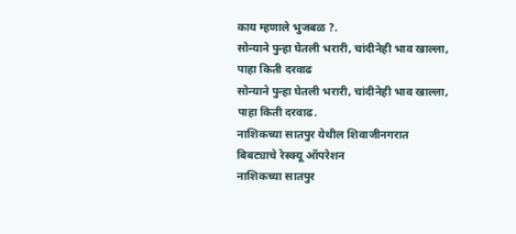काय म्हणाले भुजबळ ?.
सोन्याने पुन्हा घेतली भरारी, चांदीनेही भाव खाल्ला, पाहा किती दरवाढ
सोन्याने पुन्हा घेतली भरारी, चांदीनेही भाव खाल्ला, पाहा किती दरवाढ.
नाशिकच्या सातपुर येथील शिवाजीनगरात बिबट्याचे रेस्क्यू ऑपरेशन
नाशिकच्या सातपुर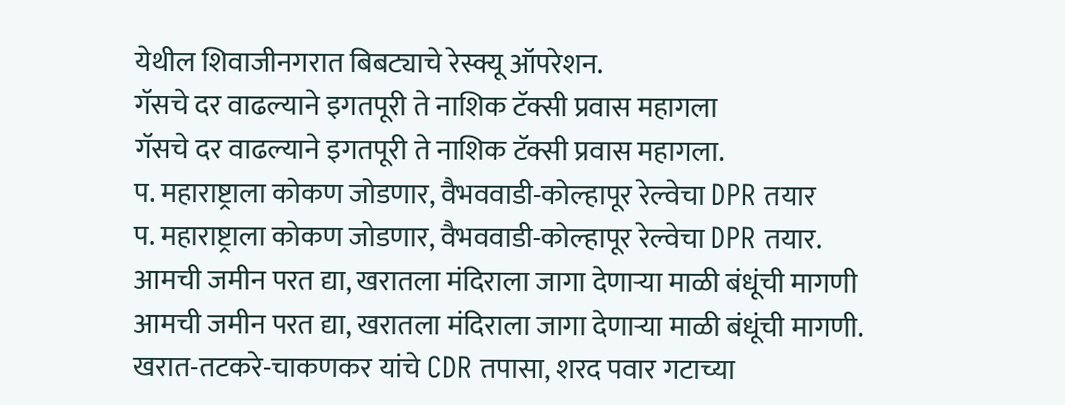येथील शिवाजीनगरात बिबट्याचे रेस्क्यू ऑपरेशन.
गॅसचे दर वाढल्याने इगतपूरी ते नाशिक टॅक्सी प्रवास महागला
गॅसचे दर वाढल्याने इगतपूरी ते नाशिक टॅक्सी प्रवास महागला.
प. महाराष्ट्राला कोकण जोडणार, वैभववाडी-कोल्हापूर रेल्वेचा DPR तयार
प. महाराष्ट्राला कोकण जोडणार, वैभववाडी-कोल्हापूर रेल्वेचा DPR तयार.
आमची जमीन परत द्या, खरातला मंदिराला जागा देणाऱ्या माळी बंधूंची मागणी
आमची जमीन परत द्या, खरातला मंदिराला जागा देणाऱ्या माळी बंधूंची मागणी.
खरात-तटकरे-चाकणकर यांचे CDR तपासा, शरद पवार गटाच्या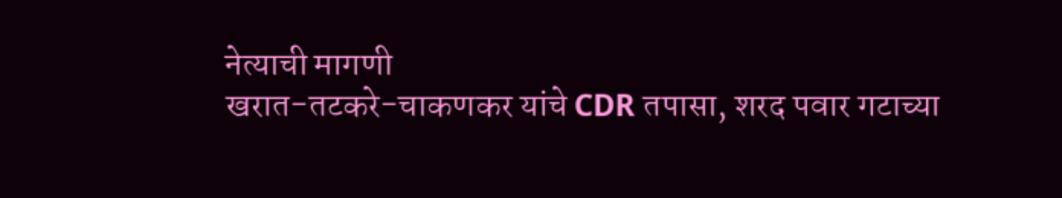नेत्याची मागणी
खरात-तटकरे-चाकणकर यांचे CDR तपासा, शरद पवार गटाच्या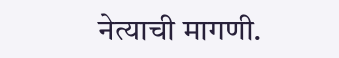नेत्याची मागणी.